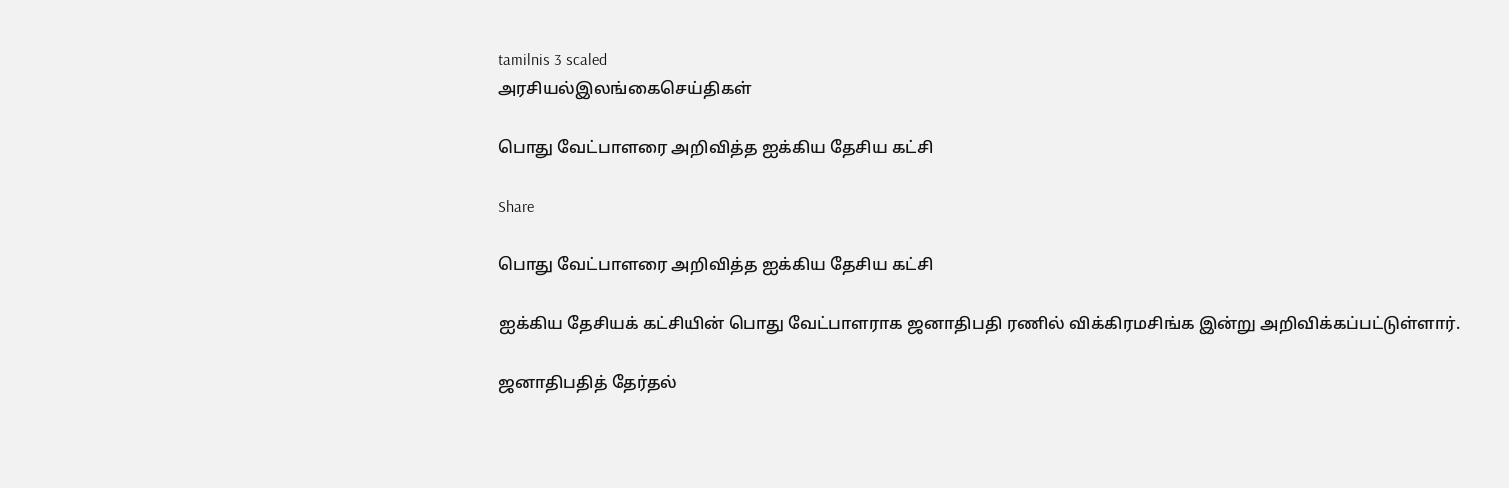tamilnis 3 scaled
அரசியல்இலங்கைசெய்திகள்

பொது வேட்பாளரை அறிவித்த ஐக்கிய தேசிய கட்சி

Share

பொது வேட்பாளரை அறிவித்த ஐக்கிய தேசிய கட்சி

ஐக்கிய தேசியக் கட்சியின் பொது வேட்பாளராக ஜனாதிபதி ரணில் விக்கிரமசிங்க இன்று அறிவிக்கப்பட்டுள்ளார்.

ஜனாதிபதித் தேர்தல்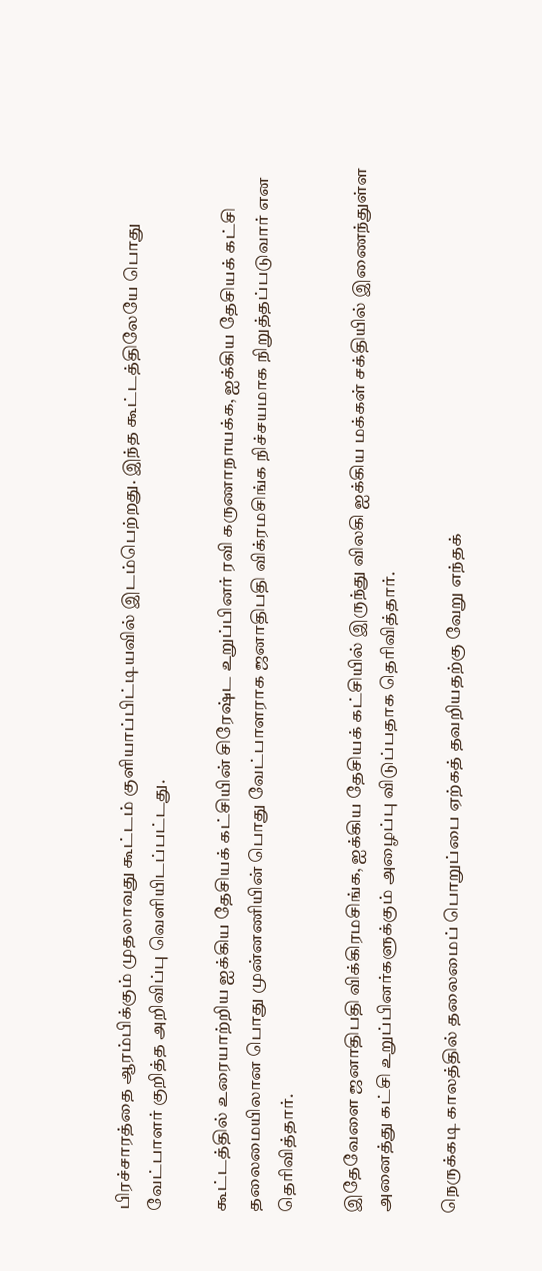பிரச்சாரத்தை ஆரம்பிக்கும் முதலாவது கூட்டம் குளியாப்பிட்டியவில் இடம்பெற்றது. இந்த கூட்டத்திலேயே பொது வேட்பாளர் குறித்த அறிவிப்பு வெளியிடப்பட்டது.

கூட்டத்தில் உரையாற்றிய ஐக்கிய தேசியக் கட்சியின் சிரேஷ்ட உறுப்பினர் ரவி கருணாநாயக்க, ஐக்கிய தேசியக் கட்சி தலைமையிலான பொது முன்னணியின் பொது வேட்பாளராக ஜனாதிபதி விக்ரமசிங்க நிச்சயமாக நிறுத்தப்படுவார் என தெரிவித்தார்.

இதேவேளை ஜனாதிபதி விக்கிரமசிங்க, ஐக்கிய தேசியக் கட்சியில் இருந்து விலகி ஐக்கிய மக்கள் சக்தியில் இணைந்துள்ள அனைத்து கட்சி உறுப்பினர்களுக்கும் அழைப்பு விடுப்பதாக தெரிவித்தார்.

நெருக்கடி காலத்தில் தலைமைப் பொறுப்பை ஏற்கத் தவறியதற்கு வேறு எந்தக்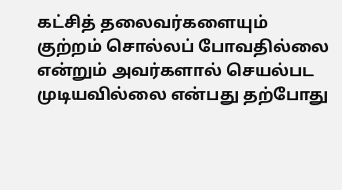கட்சித் தலைவர்களையும் குற்றம் சொல்லப் போவதில்லை என்றும் அவர்களால் செயல்பட முடியவில்லை என்பது தற்போது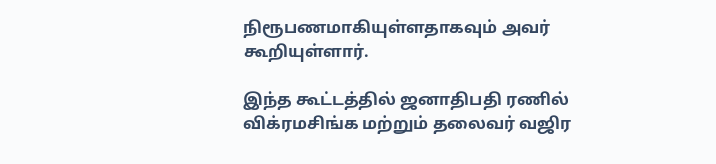நிரூபணமாகியுள்ளதாகவும் அவர் கூறியுள்ளார்.

இந்த கூட்டத்தில் ஜனாதிபதி ரணில் விக்ரமசிங்க மற்றும் தலைவர் வஜிர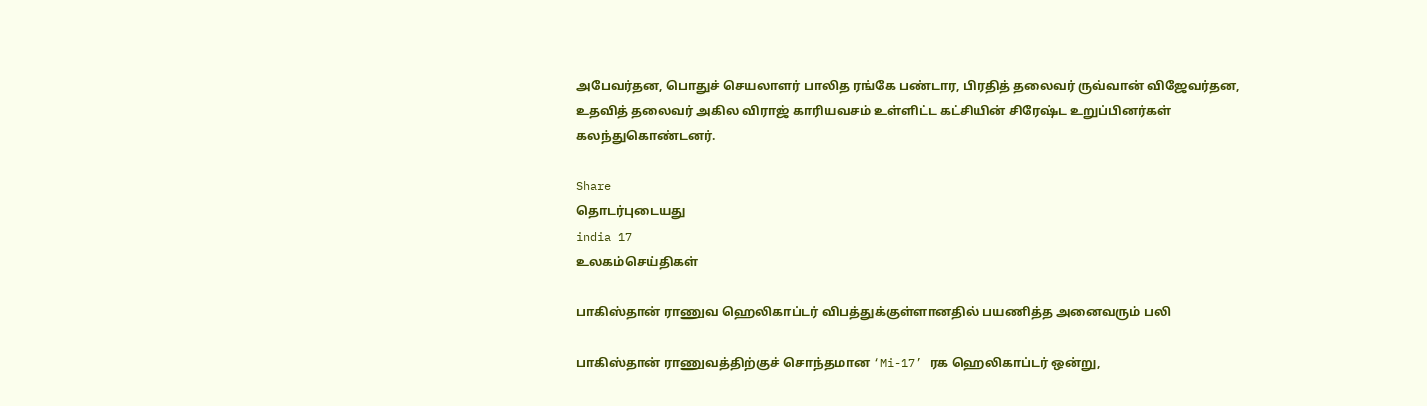அபேவர்தன, பொதுச் செயலாளர் பாலித ரங்கே பண்டார, பிரதித் தலைவர் ருவ்வான் விஜேவர்தன, உதவித் தலைவர் அகில விராஜ் காரியவசம் உள்ளிட்ட கட்சியின் சிரேஷ்ட உறுப்பினர்கள் கலந்துகொண்டனர்.

Share
தொடர்புடையது
india 17
உலகம்செய்திகள்

பாகிஸ்தான் ராணுவ ஹெலிகாப்டர் விபத்துக்குள்ளானதில் பயணித்த அனைவரும் பலி

பாகிஸ்தான் ராணுவத்திற்குச் சொந்தமான ‘Mi-17’ ரக ஹெலிகாப்டர் ஒன்று,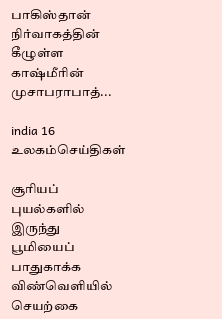பாகிஸ்தான் நிர்வாகத்தின் கீழுள்ள காஷ்மீரின் முசாபராபாத்...

india 16
உலகம்செய்திகள்

சூரியப் புயல்களில் இருந்து பூமியைப் பாதுகாக்க விண்வெளியில் செயற்கை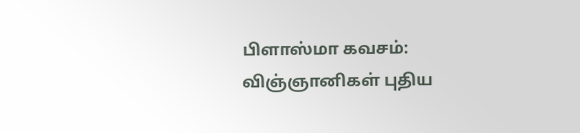பிளாஸ்மா கவசம்: விஞ்ஞானிகள் புதிய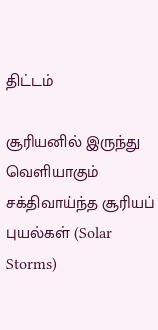திட்டம்

சூரியனில் இருந்து வெளியாகும் சக்திவாய்ந்த சூரியப் புயல்கள் (Solar Storms)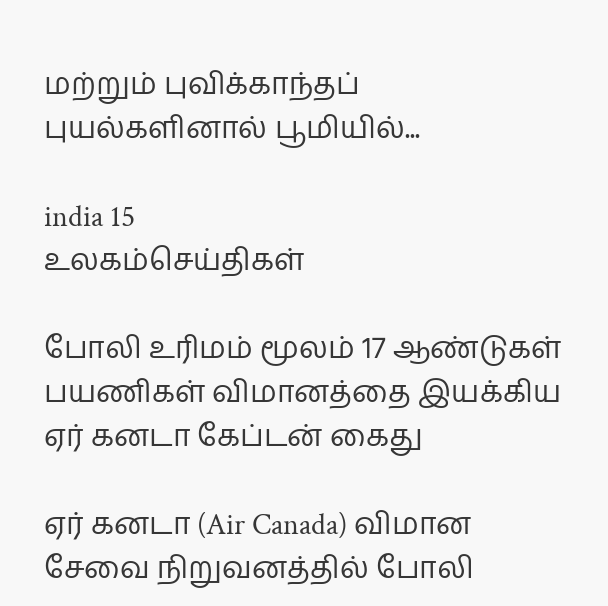மற்றும் புவிக்காந்தப் புயல்களினால் பூமியில்...

india 15
உலகம்செய்திகள்

போலி உரிமம் மூலம் 17 ஆண்டுகள் பயணிகள் விமானத்தை இயக்கிய ஏர் கனடா கேப்டன் கைது

ஏர் கனடா (Air Canada) விமான சேவை நிறுவனத்தில் போலி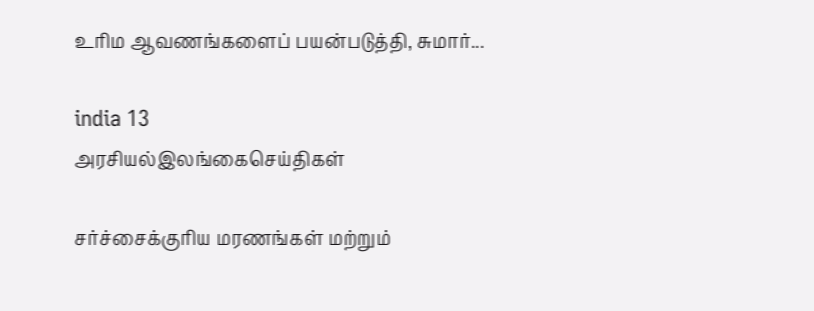உரிம ஆவணங்களைப் பயன்படுத்தி, சுமார்...

india 13
அரசியல்இலங்கைசெய்திகள்

சர்ச்சைக்குரிய மரணங்கள் மற்றும்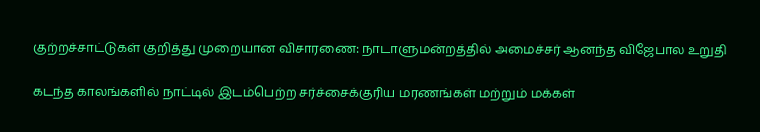குற்றச்சாட்டுகள் குறித்து முறையான விசாரணை: நாடாளுமன்றத்தில் அமைச்சர் ஆனந்த விஜேபால உறுதி

கடந்த காலங்களில் நாட்டில் இடம்பெற்ற சர்ச்சைக்குரிய மரணங்கள் மற்றும் மக்கள்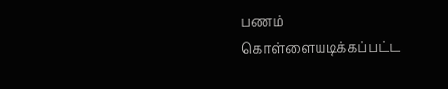பணம் கொள்ளையடிக்கப்பட்ட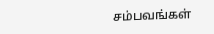சம்பவங்கள்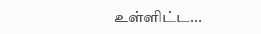உள்ளிட்ட...